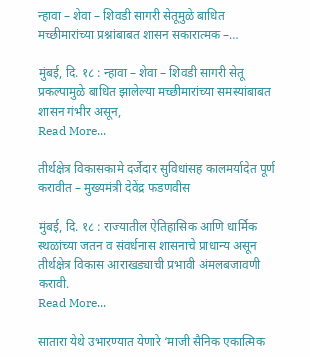न्हावा – शेवा – शिवडी सागरी सेतूमुळे बाधित मच्छीमारांच्या प्रश्नांबाबत शासन सकारात्मक –…

मुंबई, दि. १८ : न्हावा – शेवा – शिवडी सागरी सेतू प्रकल्पामुळे बाधित झालेल्या मच्छीमारांच्या समस्यांबाबत शासन गंभीर असून,
Read More...

तीर्थक्षेत्र विकासकामे दर्जेदार सुविधांसह कालमर्यादेत पूर्ण करावीत – मुख्यमंत्री देवेंद्र फडणवीस

मुंबई, दि. १८ : राज्यातील ऐतिहासिक आणि धार्मिक स्थळांच्या जतन व संवर्धनास शासनाचे प्राधान्य असून तीर्थक्षेत्र विकास आराखड्याची प्रभावी अंमलबजावणी करावी.
Read More...

सातारा येथे उभारण्यात येणारे ‘माजी सैनिक एकात्मिक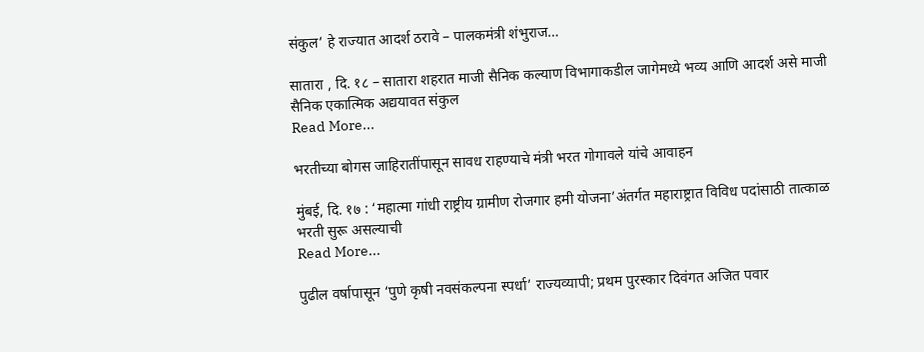संकुल’ हे राज्यात आदर्श ठरावे – पालकमंत्री शंभुराज…

सातारा , दि. १८ – सातारा शहरात माजी सैनिक कल्याण विभागाकडील जागेमध्ये भव्य आणि आदर्श असे माजी सैनिक एकात्मिक अद्ययावत संकुल
Read More...

भरतीच्या बोगस जाहिरातींपासून सावध राहण्याचे मंत्री भरत गोगावले यांचे आवाहन

मुंबई, दि. १७ : ‘महात्मा गांधी राष्ट्रीय ग्रामीण रोजगार हमी योजना’अंतर्गत महाराष्ट्रात विविध पदांसाठी तात्काळ भरती सुरू असल्याची
Read More...

पुढील वर्षापासून ‘पुणे कृषी नवसंकल्पना स्पर्धा’ राज्यव्यापी; प्रथम पुरस्कार दिवंगत अजित पवार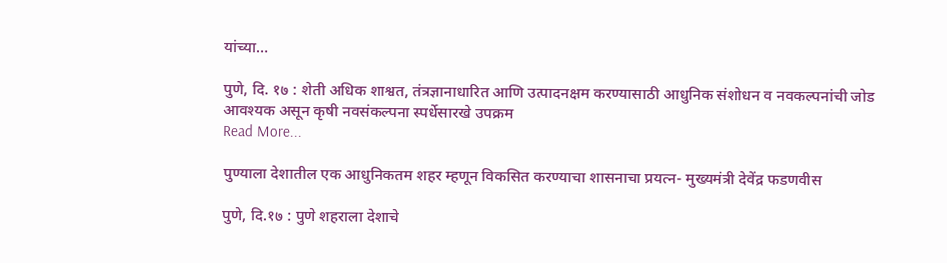यांच्या…

पुणे, दि. १७ : शेती अधिक शाश्वत, तंत्रज्ञानाधारित आणि उत्पादनक्षम करण्यासाठी आधुनिक संशोधन व नवकल्पनांची जोड आवश्यक असून कृषी नवसंकल्पना स्पर्धेसारखे उपक्रम
Read More...

पुण्याला देशातील एक आधुनिकतम शहर म्हणून विकसित करण्याचा शासनाचा प्रयत्न- मुख्यमंत्री देवेंद्र फडणवीस

पुणे, दि.१७ : पुणे शहराला देशाचे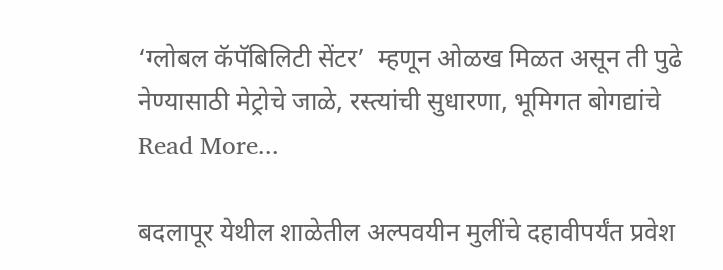‘ग्लोबल कॅपॅबिलिटी सेंटर’  म्हणून ओळख मिळत असून ती पुढे नेण्यासाठी मेट्रोचे जाळे, रस्त्यांची सुधारणा, भूमिगत बोगद्यांचे
Read More...

बदलापूर येथील शाळेतील अल्पवयीन मुलींचे दहावीपर्यंत प्रवेश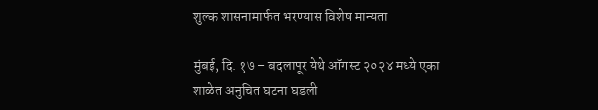शुल्क शासनामार्फत भरण्यास विशेष मान्यता

मुंबई, दि. १७ – बदलापूर येथे ऑगस्ट २०२४ मध्ये एका शाळेत अनुचित घटना घडली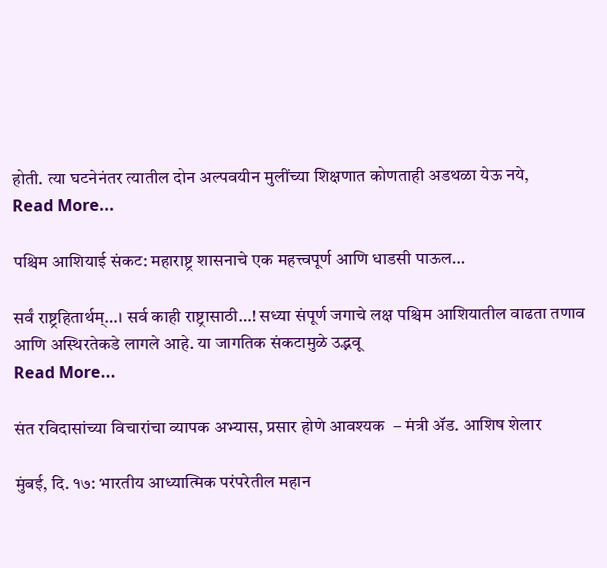होती. त्या घटनेनंतर त्यातील दोन अल्पवयीन मुलींच्या शिक्षणात कोणताही अडथळा येऊ नये,
Read More...

पश्चिम आशियाई संकट: महाराष्ट्र शासनाचे एक महत्त्वपूर्ण आणि धाडसी पाऊल…

सर्वं राष्ट्रहितार्थम्…। सर्व काही राष्ट्रासाठी…! सध्या संपूर्ण जगाचे लक्ष पश्चिम आशियातील वाढता तणाव आणि अस्थिरतेकडे लागले आहे. या जागतिक संकटामुळे उद्भवू
Read More...

संत रविदासांच्या विचारांचा व्यापक अभ्यास, प्रसार होणे आवश्यक  – मंत्री ॲड. आशिष शेलार

मुंबई, दि. १७: भारतीय आध्यात्मिक परंपरेतील महान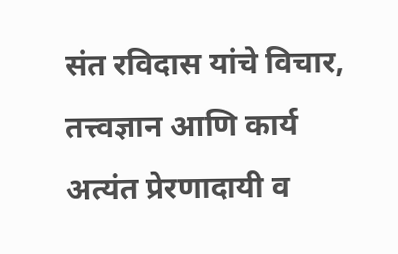संत रविदास यांचे विचार, तत्त्वज्ञान आणि कार्य अत्यंत प्रेरणादायी व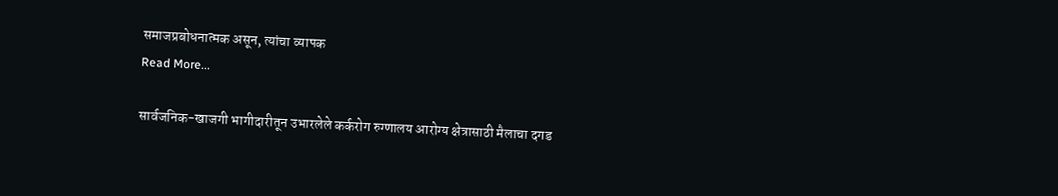समाजप्रबोधनात्मक असून, त्यांचा व्यापक
Read More...

सार्वजनिक-खाजगी भागीदारीतून उभारलेले कर्करोग रुग्णालय आरोग्य क्षेत्रासाठी मैलाचा दगड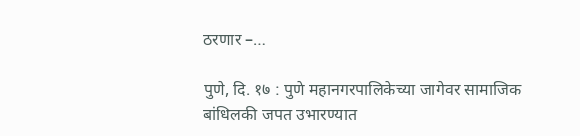ठरणार –…

पुणे, दि. १७ : पुणे महानगरपालिकेच्या जागेवर सामाजिक बांधिलकी जपत उभारण्यात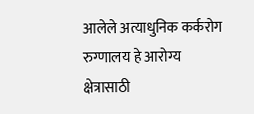आलेले अत्याधुनिक कर्करोग रुग्णालय हे आरोग्य क्षेत्रासाठी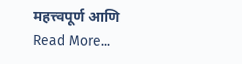महत्त्वपूर्ण आणि
Read More...